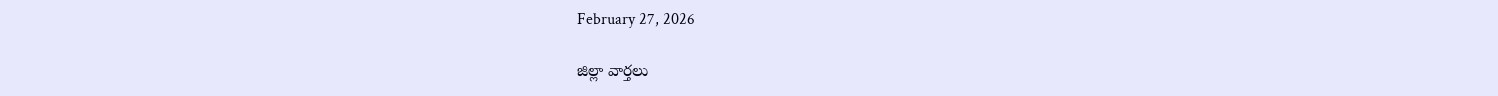February 27, 2026

జిల్లా వార్తలు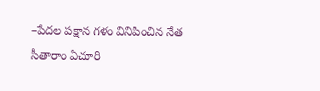–పేదల పక్షాన గళం వినిపించిన నేత సీతారాం ఏచూరి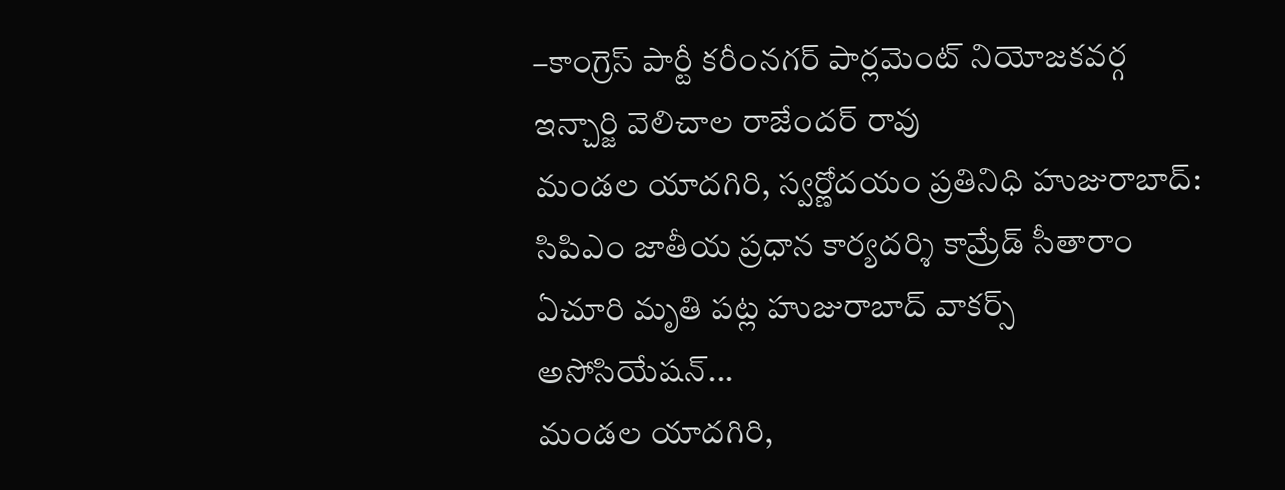–కాంగ్రెస్ పార్టీ కరీంనగర్ పార్లమెంట్ నియోజకవర్గ ఇన్చార్జి వెలిచాల రాజేందర్ రావు
మండల యాదగిరి, స్వర్ణోదయం ప్రతినిధి హుజురాబాద్: సిపిఎం జాతీయ ప్రధాన కార్యదర్శి కామ్రేడ్ సీతారాం ఏచూరి మృతి పట్ల హుజురాబాద్ వాకర్స్ అసోసియేషన్...
మండల యాదగిరి,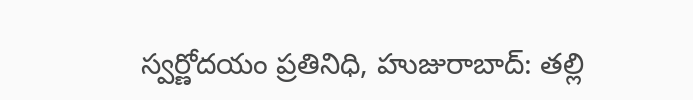స్వర్ణోదయం ప్రతినిధి, హుజురాబాద్: తల్లి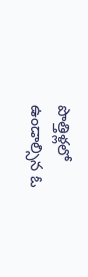పొత్తిళ్లలో ఉండాల్సిన ఓ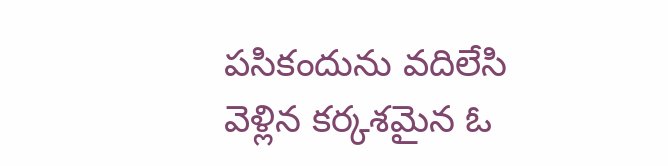పసికందును వదిలేసి వెళ్లిన కర్కశమైన ఓ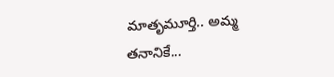మాతృమూర్తి.. అమ్మ తనానికే...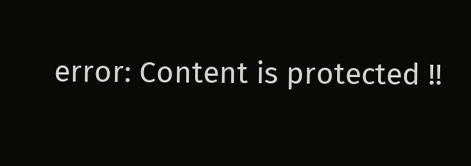error: Content is protected !!